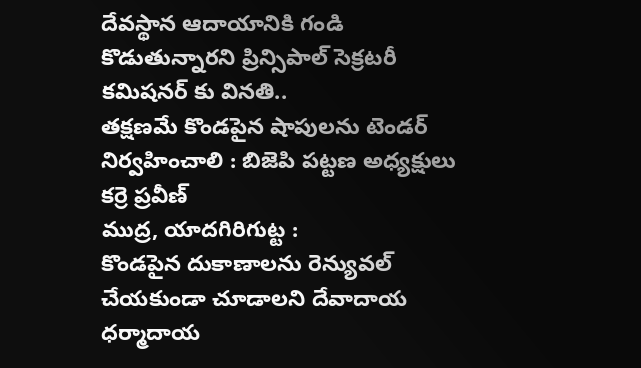దేవస్థాన ఆదాయానికి గండి కొడుతున్నారని ప్రిన్సిపాల్ సెక్రటరీ కమిషనర్ కు వినతి..
తక్షణమే కొండపైన షాపులను టెండర్ నిర్వహించాలి : బిజెపి పట్టణ అధ్యక్షులు కర్రె ప్రవీణ్
ముద్ర, యాదగిరిగుట్ట :
కొండపైన దుకాణాలను రెన్యువల్ చేయకుండా చూడాలని దేవాదాయ ధర్మాదాయ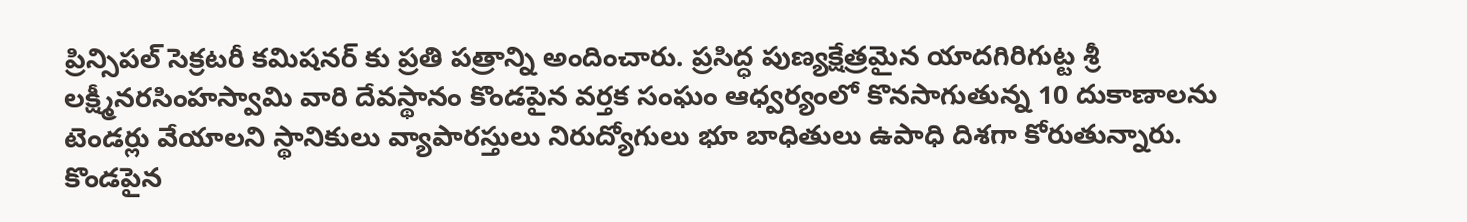ప్రిన్సిపల్ సెక్రటరీ కమిషనర్ కు ప్రతి పత్రాన్ని అందించారు. ప్రసిద్ధ పుణ్యక్షేత్రమైన యాదగిరిగుట్ట శ్రీ లక్ష్మీనరసింహస్వామి వారి దేవస్థానం కొండపైన వర్తక సంఘం ఆధ్వర్యంలో కొనసాగుతున్న 10 దుకాణాలను టెండర్లు వేయాలని స్థానికులు వ్యాపారస్తులు నిరుద్యోగులు భూ బాధితులు ఉపాధి దిశగా కోరుతున్నారు. కొండపైన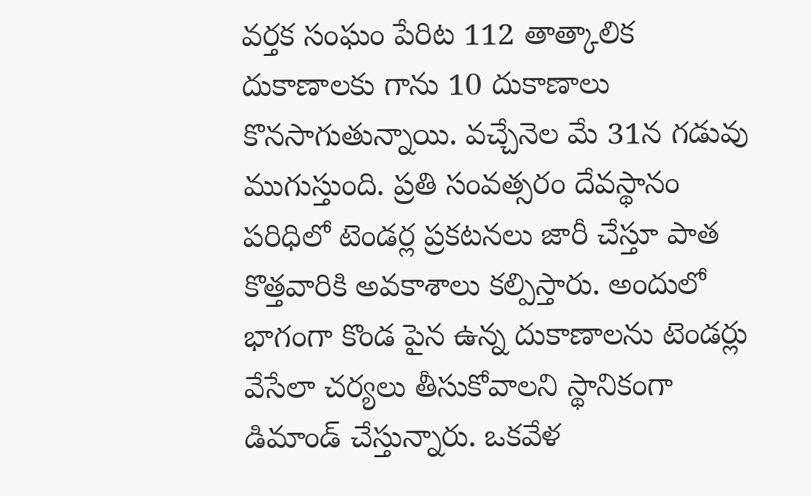వర్తక సంఘం పేరిట 112 తాత్కాలిక దుకాణాలకు గాను 10 దుకాణాలు కొనసాగుతున్నాయి. వచ్చేనెల మే 31న గడువు ముగుస్తుంది. ప్రతి సంవత్సరం దేవస్థానం పరిధిలో టెండర్ల ప్రకటనలు జారీ చేస్తూ పాత కొత్తవారికి అవకాశాలు కల్పిస్తారు. అందులో భాగంగా కొండ పైన ఉన్న దుకాణాలను టెండర్లు వేసేలా చర్యలు తీసుకోవాలని స్థానికంగా డిమాండ్ చేస్తున్నారు. ఒకవేళ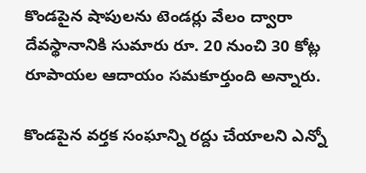కొండపైన షాపులను టెండర్లు వేలం ద్వారా దేవస్థానానికి సుమారు రూ. 20 నుంచి 30 కోట్ల రూపాయల ఆదాయం సమకూర్తుంది అన్నారు.

కొండపైన వర్తక సంఘాన్ని రద్దు చేయాలని ఎన్నో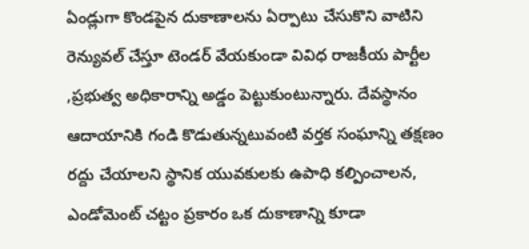ఏండ్లుగా కొండపైన దుకాణాలను ఏర్పాటు చేసుకొని వాటిని రెన్యువల్ చేస్తూ టెండర్ వేయకుండా వివిధ రాజకీయ పార్టీల ,ప్రభుత్వ అధికారాన్ని అడ్డం పెట్టుకుంటున్నారు. దేవస్థానం ఆదాయానికి గండి కొడుతున్నటువంటి వర్తక సంఘాన్ని తక్షణం రద్దు చేయాలని స్థానిక యువకులకు ఉపాధి కల్పించాలన, ఎండోమెంట్ చట్టం ప్రకారం ఒక దుకాణాన్ని కూడా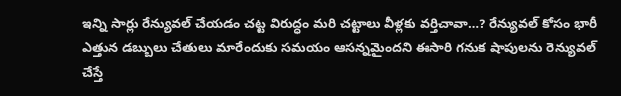ఇన్ని సార్లు రేన్యువల్ చేయడం చట్ట విరుద్ధం మరి చట్టాలు వీళ్లకు వర్తిచావా…? రేన్యువల్ కోసం భారీ ఎత్తున డబ్బులు చేతులు మారేందుకు సమయం ఆసన్నమైందని ఈసారి గనుక షాపులను రెన్యువల్ చేస్తే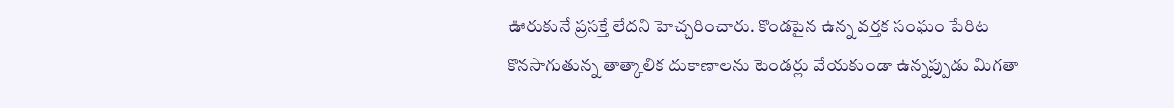ఊరుకునే ప్రసక్తే లేదని హెచ్చరించారు. కొండపైన ఉన్న వర్తక సంఘం పేరిట కొనసాగుతున్న తాత్కాలిక దుకాణాలను టెండర్లు వేయకుండా ఉన్నప్పుడు మిగతా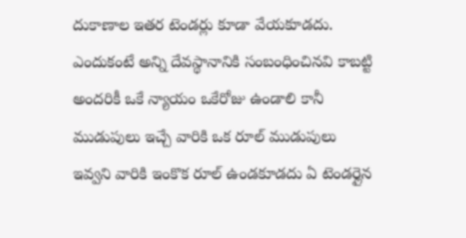దుకాణాల ఇతర టెండర్లు కూడా వేయకూడదు. ఎందుకంటే అన్ని దేవస్థానానికి సంబంధించినవి కాబట్టి అందరికీ ఒకే న్యాయం ఒకేరోజు ఉండాలి కానీ ముడుపులు ఇచ్చే వారికి ఒక రూల్ ముడుపులు ఇవ్వని వారికి ఇంకొక రూల్ ఉండకూడదు ఏ టెండర్లైన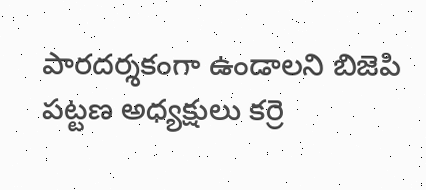పారదర్శకంగా ఉండాలని బిజెపి పట్టణ అధ్యక్షులు కర్రె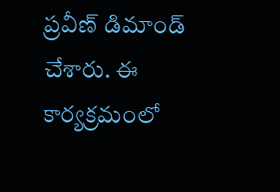ప్రవీణ్ డిమాండ్ చేశారు. ఈ కార్యక్రమంలో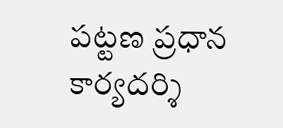పట్టణ ప్రధాన కార్యదర్శి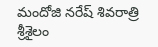మందోజి నరేష్ శివరాత్రి శ్రీశైలం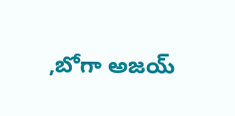,బోగా అజయ్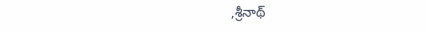,శ్రీనాథ్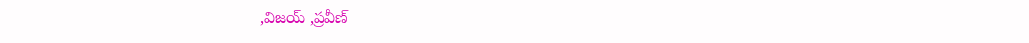,విజయ్ ,ప్రవీణ్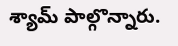శ్యామ్ పాల్గొన్నారు.